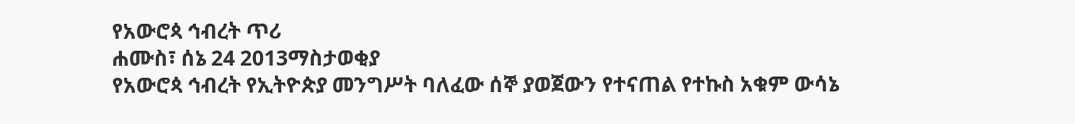የአውሮጳ ኅብረት ጥሪ
ሐሙስ፣ ሰኔ 24 2013ማስታወቂያ
የአውሮጳ ኅብረት የኢትዮጵያ መንግሥት ባለፈው ሰኞ ያወጀውን የተናጠል የተኩስ አቁም ውሳኔ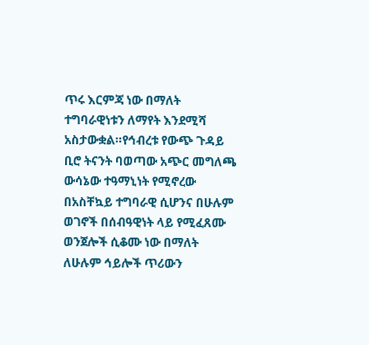ጥሩ እርምጃ ነው በማለት ተግባራዊነቱን ለማየት እንደሚሻ አስታውቋል።የኅብረቱ የውጭ ጉዳይ ቢሮ ትናንት ባወጣው አጭር መግለጫ ውሳኔው ተዓማኒነት የሚኖረው በአስቸኳይ ተግባራዊ ሲሆንና በሁሉም ወገኖች በሰብዓዊነት ላይ የሚፈጸሙ ወንጀሎች ሲቆሙ ነው በማለት ለሁሉም ኅይሎች ጥሪውን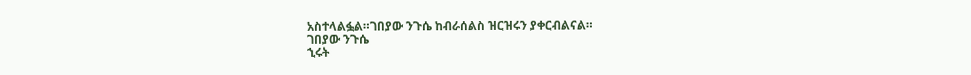አስተላልፏል።ገበያው ንጉሴ ከብራሰልስ ዝርዝሩን ያቀርብልናል።
ገበያው ንጉሴ
ኂሩት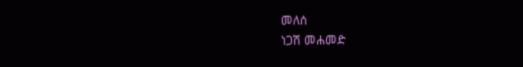መለሰ
ነጋሽ መሐመድ